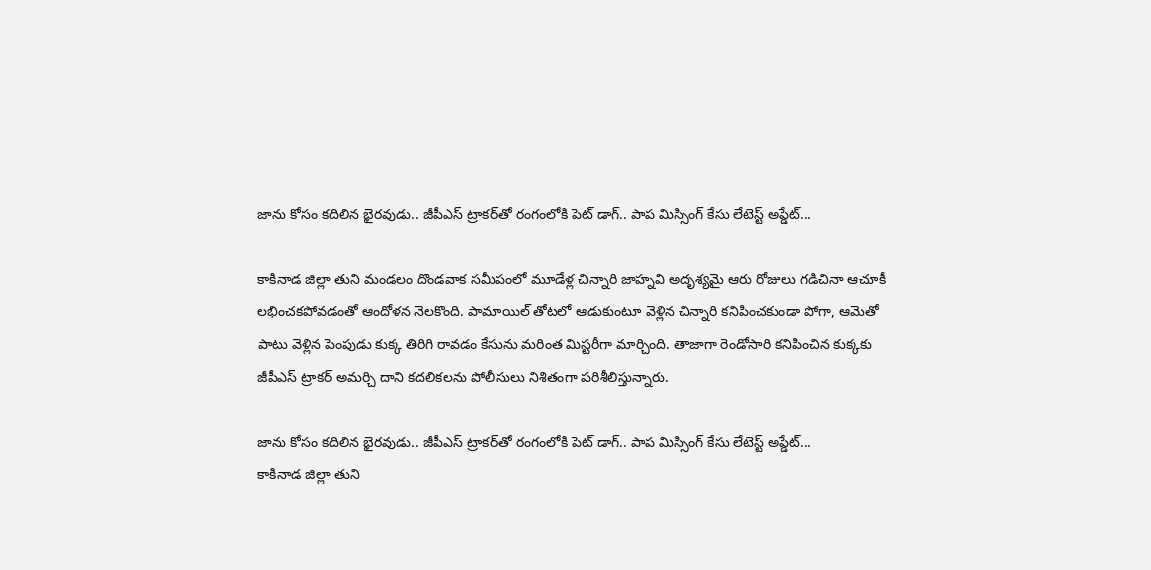జాను కోసం కదిలిన భైరవుడు.. జీపీఎస్ ట్రాకర్‌తో రంగంలోకి పెట్ డాగ్.. పాప మిస్సింగ్ కేసు లేటెస్ట్ అప్డేట్...

కాకినాడ జిల్లా తుని మండలం దొండవాక సమీపంలో మూడేళ్ల చిన్నారి జాహ్నవి అదృశ్యమై ఆరు రోజులు గడిచినా ఆచూకీ లభించకపోవడంతో ఆందోళన నెలకొంది. పామాయిల్ తోటలో ఆడుకుంటూ వెళ్లిన చిన్నారి కనిపించకుండా పోగా, ఆమెతో పాటు వెళ్లిన పెంపుడు కుక్క తిరిగి రావడం కేసును మరింత మిస్టరీగా మార్చింది. తాజాగా రెండోసారి కనిపించిన కుక్కకు జీపీఎస్ ట్రాకర్ అమర్చి దాని కదలికలను పోలీసులు నిశితంగా పరిశీలిస్తున్నారు.

జాను కోసం కదిలిన భైరవుడు.. జీపీఎస్ ట్రాకర్‌తో రంగంలోకి పెట్ డాగ్.. పాప మిస్సింగ్ కేసు లేటెస్ట్ అప్డేట్...
కాకినాడ జిల్లా తుని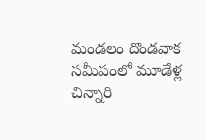మండలం దొండవాక సమీపంలో మూడేళ్ల చిన్నారి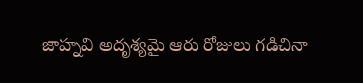జాహ్నవి అదృశ్యమై ఆరు రోజులు గడిచినా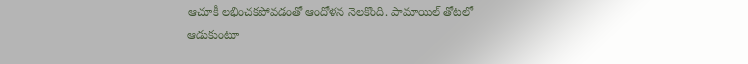ఆచూకీ లభించకపోవడంతో ఆందోళన నెలకొంది. పామాయిల్ తోటలో ఆడుకుంటూ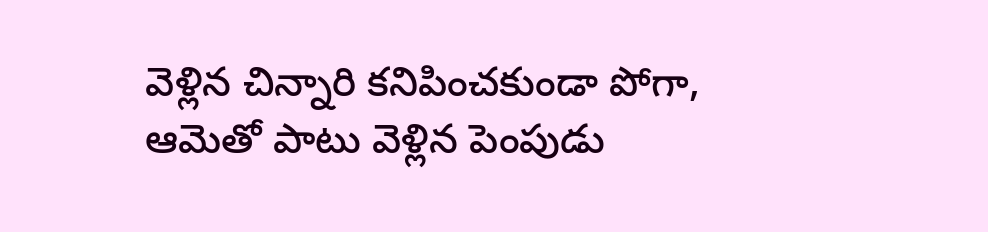వెళ్లిన చిన్నారి కనిపించకుండా పోగా, ఆమెతో పాటు వెళ్లిన పెంపుడు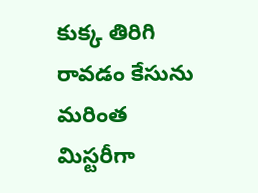కుక్క తిరిగి రావడం కేసును మరింత మిస్టరీగా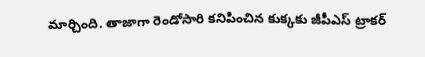మార్చింది. తాజాగా రెండోసారి కనిపించిన కుక్కకు జీపీఎస్ ట్రాకర్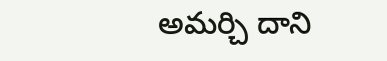అమర్చి దాని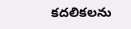కదలికలను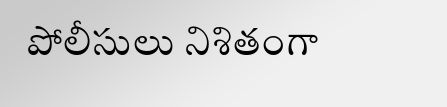పోలీసులు నిశితంగా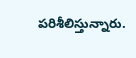పరిశీలిస్తున్నారు.